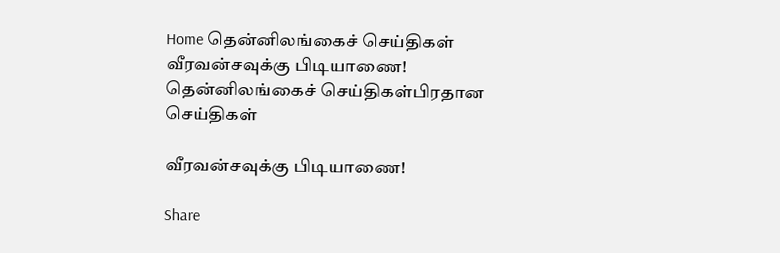Home தென்னிலங்கைச் செய்திகள் வீரவன்சவுக்கு பிடியாணை!
தென்னிலங்கைச் செய்திகள்பிரதான செய்திகள்

வீரவன்சவுக்கு பிடியாணை!

Share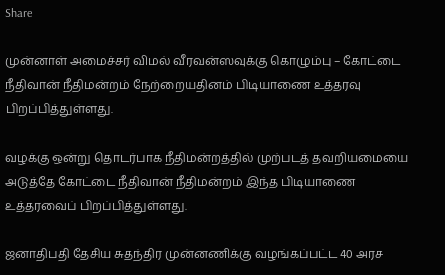Share

முன்னாள் அமைச்சர் விமல் வீரவன்ஸவுக்கு கொழும்பு – கோட்டை நீதிவான் நீதிமன்றம் நேற்றையதினம் பிடியாணை உத்தரவு பிறப்பித்துள்ளது.

வழக்கு ஒன்று தொடர்பாக நீதிமன்றத்தில் முற்படத் தவறியமையை அடுத்தே கோட்டை நீதிவான் நீதிமன்றம் இந்த பிடியாணை உத்தரவைப் பிறப்பித்துள்ளது.

ஜனாதிபதி தேசிய சுதந்திர முன்னணிக்கு வழங்கப்பட்ட 40 அரச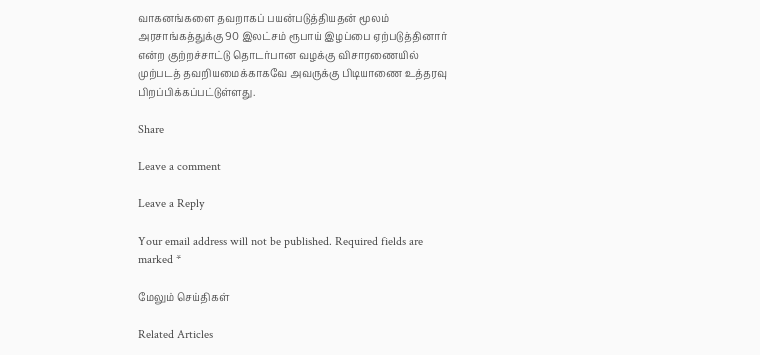வாகனங்களை தவறாகப் பயன்படுத்தியதன் மூலம் அரசாங்கத்துக்கு 90 இலட்சம் ரூபாய் இழப்பை ஏற்படுத்தினார் என்ற குற்றச்சாட்டு தொடர்பான வழக்கு விசாரணையில் முற்படத் தவறியமைக்காகவே அவருக்கு பிடியாணை உத்தரவு பிறப்பிக்கப்பட்டுள்ளது.

Share

Leave a comment

Leave a Reply

Your email address will not be published. Required fields are marked *

மேலும் செய்திகள்

Related Articles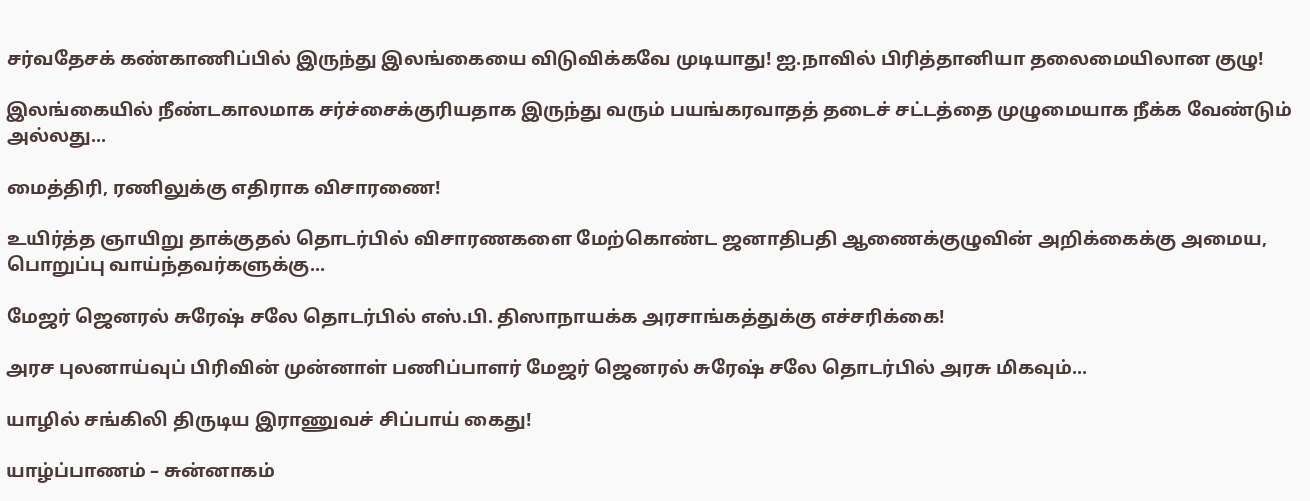சர்வதேசக் கண்காணிப்பில் இருந்து இலங்கையை விடுவிக்கவே முடியாது! ஐ.நாவில் பிரித்தானியா தலைமையிலான குழு!

இலங்கையில் நீண்டகாலமாக சர்ச்சைக்குரியதாக இருந்து வரும் பயங்கரவாதத் தடைச் சட்டத்தை முழுமையாக நீக்க வேண்டும் அல்லது...

மைத்திரி, ரணிலுக்கு எதிராக விசாரணை!

உயிர்த்த ஞாயிறு தாக்குதல் தொடர்பில் விசாரணகளை மேற்கொண்ட ஜனாதிபதி ஆணைக்குழுவின் அறிக்கைக்கு அமைய, பொறுப்பு வாய்ந்தவர்களுக்கு...

மேஜர் ஜெனரல் சுரேஷ் சலே தொடர்பில் எஸ்.பி. திஸாநாயக்க அரசாங்கத்துக்கு எச்சரிக்கை!

அரச புலனாய்வுப் பிரிவின் முன்னாள் பணிப்பாளர் மேஜர் ஜெனரல் சுரேஷ் சலே தொடர்பில் அரசு மிகவும்...

யாழில் சங்கிலி திருடிய இராணுவச் சிப்பாய் கைது!

யாழ்ப்பாணம் – சுன்னாகம்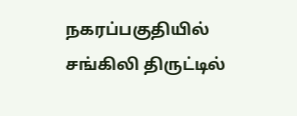நகரப்பகுதியில் சங்கிலி திருட்டில்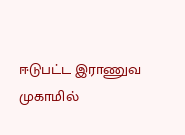ஈடுபட்ட இராணுவ முகாமில்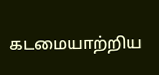கடமையாற்றிய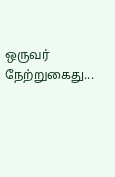ஒருவர் நேற்றுகைது...